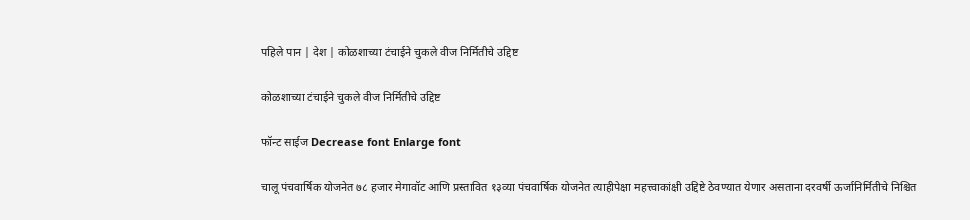पहिले पान | देश | कोळशाच्या टंचाईने चुकले वीज निर्मितीचे उद्दिष्ट

कोळशाच्या टंचाईने चुकले वीज निर्मितीचे उद्दिष्ट

फॉन्ट साईज Decrease font Enlarge font

चालू पंचवार्षिक योजनेत ७८ हजार मेगावॉट आणि प्रस्तावित १३व्या पंचवार्षिक योजनेत त्याहीपेक्षा महत्त्वाकांक्षी उद्दिष्टे ठेवण्यात येणार असताना दरवर्षी ऊर्जानिर्मितीचे निश्चित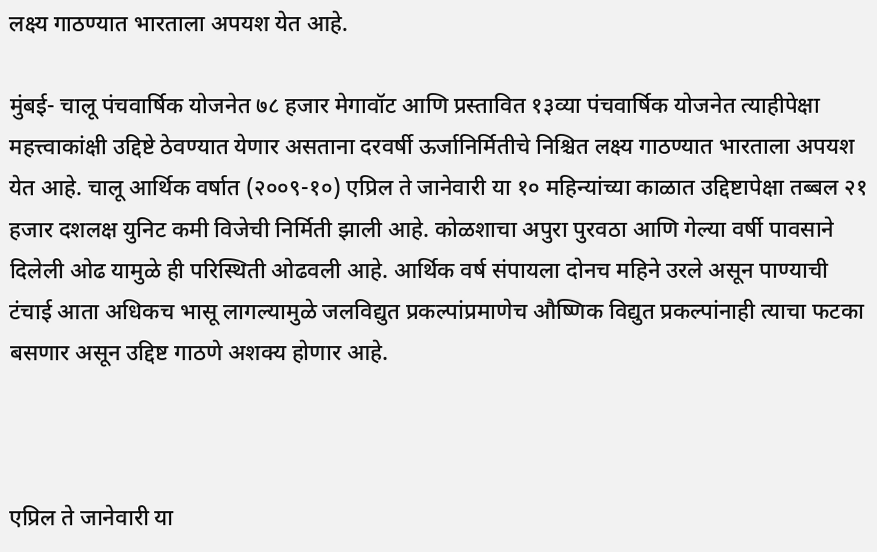लक्ष्य गाठण्यात भारताला अपयश येत आहे.

मुंबई- चालू पंचवार्षिक योजनेत ७८ हजार मेगावॉट आणि प्रस्तावित १३व्या पंचवार्षिक योजनेत त्याहीपेक्षा महत्त्वाकांक्षी उद्दिष्टे ठेवण्यात येणार असताना दरवर्षी ऊर्जानिर्मितीचे निश्चित लक्ष्य गाठण्यात भारताला अपयश येत आहे. चालू आर्थिक वर्षात (२००९-१०) एप्रिल ते जानेवारी या १० महिन्यांच्या काळात उद्दिष्टापेक्षा तब्बल २१ हजार दशलक्ष युनिट कमी विजेची निर्मिती झाली आहे. कोळशाचा अपुरा पुरवठा आणि गेल्या वर्षी पावसाने दिलेली ओढ यामुळे ही परिस्थिती ओढवली आहे. आर्थिक वर्ष संपायला दोनच महिने उरले असून पाण्याची टंचाई आता अधिकच भासू लागल्यामुळे जलविद्युत प्रकल्पांप्रमाणेच औष्णिक विद्युत प्रकल्पांनाही त्याचा फटका बसणार असून उद्दिष्ट गाठणे अशक्य होणार आहे.



एप्रिल ते जानेवारी या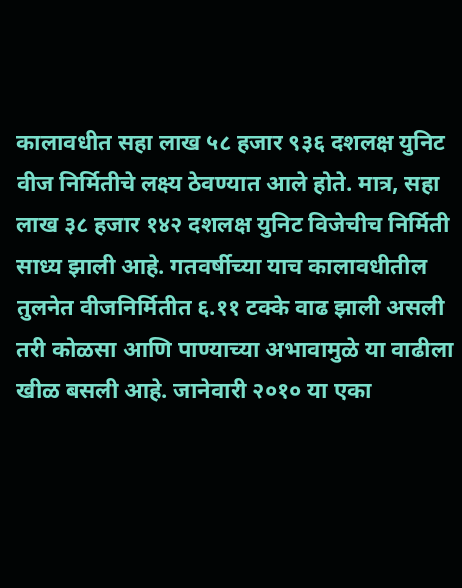कालावधीत सहा लाख ५८ हजार ९३६ दशलक्ष युनिट वीज निर्मितीचे लक्ष्य ठेवण्यात आले होते. मात्र, सहा लाख ३८ हजार १४२ दशलक्ष युनिट विजेचीच निर्मिती साध्य झाली आहे. गतवर्षीच्या याच कालावधीतील तुलनेत वीजनिर्मितीत ६.११ टक्के वाढ झाली असली तरी कोळसा आणि पाण्याच्या अभावामुळे या वाढीला खीळ बसली आहे. जानेवारी २०१० या एका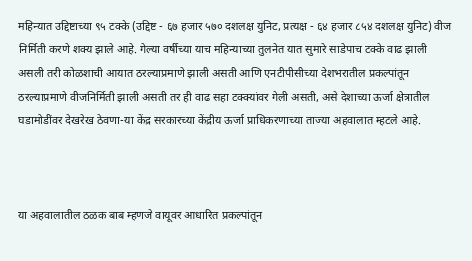महिन्यात उद्दिष्टाच्या ९५ टक्के (उद्दिष्ट - ६७ हजार ५७० दशलक्ष युनिट, प्रत्यक्ष - ६४ हजार ८५४ दशलक्ष युनिट) वीज निर्मिती करणे शक्य झाले आहे. गेल्या वर्षीच्या याच महिन्याच्या तुलनेत यात सुमारे साडेपाच टक्के वाढ झाली असली तरी कोळशाची आयात ठरल्याप्रमाणे झाली असती आणि एनटीपीसीच्या देशभरातील प्रकल्पांतून ठरल्याप्रमाणे वीजनिर्मिती झाली असती तर ही वाढ सहा टक्क्यांवर गेली असती, असे देशाच्या ऊर्जा क्षेत्रातील घडामोडींवर देखरेख ठेवणा-या केंद्र सरकारच्या केंद्रीय ऊर्जा प्राधिकरणाच्या ताज्या अहवालात म्हटले आहे.



या अहवालातील ठळक बाब म्हणजे वायूवर आधारित प्रकल्पांतून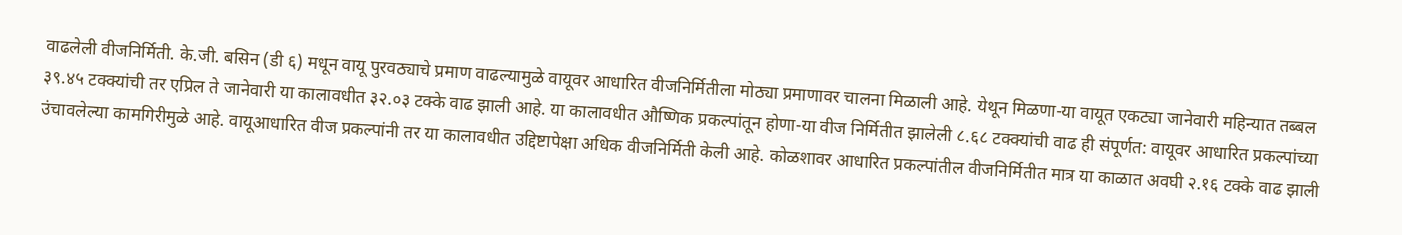वाढलेली वीजनिर्मिती. के.जी. बसिन (डी ६) मधून वायू पुरवठ्याचे प्रमाण वाढल्यामुळे वायूवर आधारित वीजनिर्मितीला मोठ्या प्रमाणावर चालना मिळाली आहे. येथून मिळणा-या वायूत एकट्या जानेवारी महिन्यात तब्बल ३९.४५ टक्क्यांची तर एप्रिल ते जानेवारी या कालावधीत ३२.०३ टक्के वाढ झाली आहे. या कालावधीत औष्णिक प्रकल्पांतून होणा-या वीज निर्मितीत झालेली ८.६८ टक्क्यांची वाढ ही संपूर्णत: वायूवर आधारित प्रकल्पांच्या उंचावलेल्या कामगिरीमुळे आहे. वायूआधारित वीज प्रकल्पांनी तर या कालावधीत उद्दिष्टापेक्षा अधिक वीजनिर्मिती केली आहे. कोळशावर आधारित प्रकल्पांतील वीजनिर्मितीत मात्र या काळात अवघी २.१६ टक्के वाढ झाली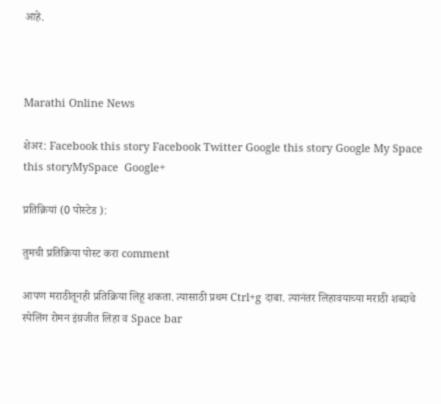आहे.



Marathi Online News

शेअर: Facebook this story Facebook Twitter Google this story Google My Space this storyMySpace  Google+

प्रतिक्रियां (0 पोस्टेड ):

तुमची प्रतिक्रिया पोस्ट करा comment

आपण मराठीतूनही प्रतिक्रिया लिहू शकता. त्यासाठी प्रथम Ctrl+g दाबा. त्यानंतर लिहावयाच्या मराठी शब्दाचे स्पेलिंग रोमन इंग्रजीत लिहा व Space bar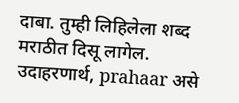दाबा. तुम्ही लिहिलेला शब्द मराठीत दिसू लागेल. उदाहरणार्थ, prahaar असे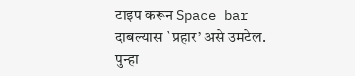टाइप करून Space bar दाबल्यास `प्रहार’ असे उमटेल. पुन्हा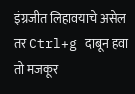इंग्रजीत लिहावयाचे असेल तर Ctrl+g दाबून हवा तो मजकूर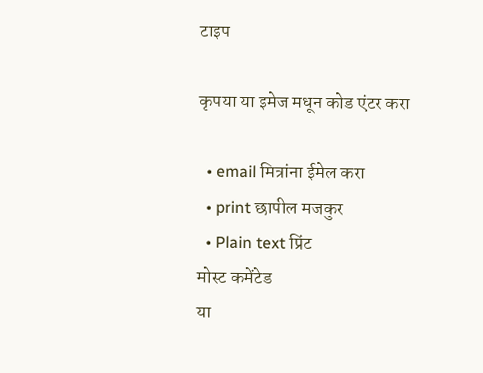टाइप

कृपया या इमेज मधून कोड एंटर करा

  • email मित्रांना ईमेल करा
  • print छापील मजकुर
  • Plain text प्रिंट
मोस्ट कमेंटेड
या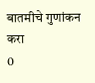बातमीचे गुणांकन करा
0